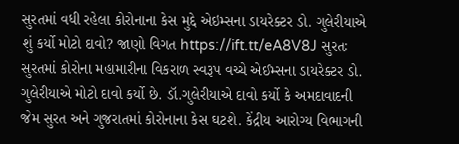સુરતમાં વધી રહેલા કોરોનાના કેસ મુદ્દે એઇમ્સના ડાયરેક્ટર ડો. ગુલેરીયાએ શું કર્યો મોટો દાવો? જાણો વિગત https://ift.tt/eA8V8J સુરતઃ સુરતમાં કોરોના મહામારીના વિકરાળ સ્વરૂપ વચ્ચે એઈમ્સના ડાયરેક્ટર ડો. ગુલેરીયાએ મોટો દાવો કર્યો છે. ડૉ.ગુલેરીયાએ દાવો કર્યો કે અમદાવાદની જેમ સુરત અને ગુજરાતમાં કોરોનાના કેસ ઘટશે. કેંદ્રીય આરોગ્ય વિભાગની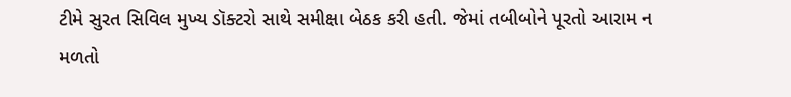ટીમે સુરત સિવિલ મુખ્ય ડૉક્ટરો સાથે સમીક્ષા બેઠક કરી હતી. જેમાં તબીબોને પૂરતો આરામ ન મળતો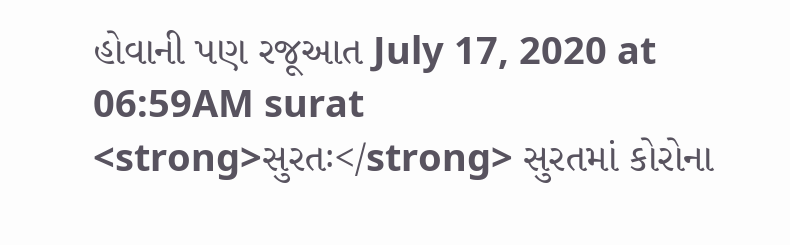હોવાની પણ રજૂઆત July 17, 2020 at 06:59AM surat
<strong>સુરતઃ</strong> સુરતમાં કોરોના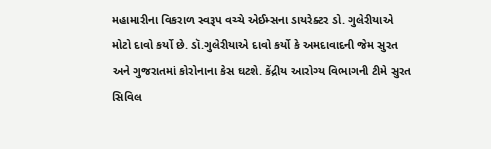મહામારીના વિકરાળ સ્વરૂપ વચ્ચે એઈમ્સના ડાયરેક્ટર ડો. ગુલેરીયાએ મોટો દાવો કર્યો છે. ડૉ.ગુલેરીયાએ દાવો કર્યો કે અમદાવાદની જેમ સુરત અને ગુજરાતમાં કોરોનાના કેસ ઘટશે. કેંદ્રીય આરોગ્ય વિભાગની ટીમે સુરત સિવિલ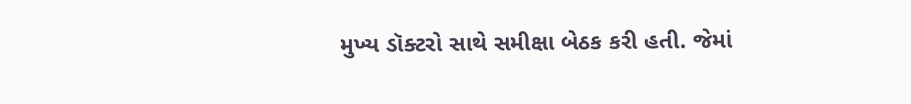મુખ્ય ડૉક્ટરો સાથે સમીક્ષા બેઠક કરી હતી. જેમાં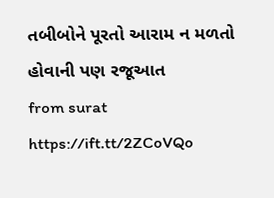તબીબોને પૂરતો આરામ ન મળતો હોવાની પણ રજૂઆત
from surat https://ift.tt/2ZCoVQo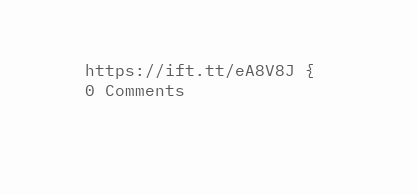https://ift.tt/eA8V8J {
0 Comments